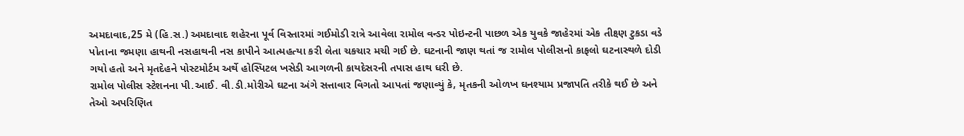અમદાવાદ,25 મે (હિ.સ.) અમદાવાદ શહેરના પૂર્વ વિસ્તારમાં ગઈમોડી રાત્રે આવેલા રામોલ વન્ડર પોઇન્ટની પાછળ એક યુવકે જાહેરમાં એક તીક્ષ્ણ ટુકડા વડે પોતાના જમણા હાથની નસહાથની નસ કાપીને આત્મહત્યા કરી લેતા ચકચાર મચી ગઈ છે. ઘટનાની જાણ થતાં જ રામોલ પોલીસનો કાફલો ઘટનાસ્થળે દોડી ગયો હતો અને મૃતદેહને પોસ્ટમોર્ટમ અર્થે હોસ્પિટલ ખસેડી આગળની કાયદેસરની તપાસ હાથ ધરી છે.
રામોલ પોલીસ સ્ટેશનના પી.આઈ. વી.ડી.મોરીએ ઘટના અંગે સત્તાવાર વિગતો આપતાં જણાવ્યું કે, મૃતકની ઓળખ ઘનશ્યામ પ્રજાપતિ તરીકે થઈ છે અને તેઓ અપરિણિત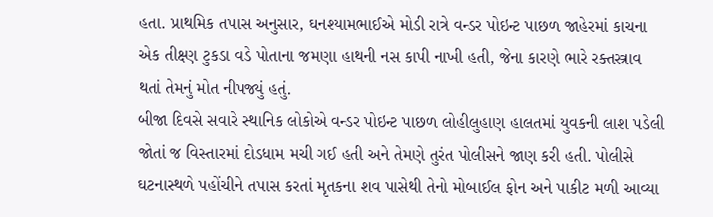હતા. પ્રાથમિક તપાસ અનુસાર, ઘનશ્યામભાઈએ મોડી રાત્રે વન્ડર પોઇન્ટ પાછળ જાહેરમાં કાચના એક તીક્ષ્ણ ટુકડા વડે પોતાના જમણા હાથની નસ કાપી નાખી હતી, જેના કારણે ભારે રક્તસ્ત્રાવ થતાં તેમનું મોત નીપજ્યું હતું.
બીજા દિવસે સવારે સ્થાનિક લોકોએ વન્ડર પોઇન્ટ પાછળ લોહીલુહાણ હાલતમાં યુવકની લાશ પડેલી જોતાં જ વિસ્તારમાં દોડધામ મચી ગઈ હતી અને તેમણે તુરંત પોલીસને જાણ કરી હતી. પોલીસે ઘટનાસ્થળે પહોંચીને તપાસ કરતાં મૃતકના શવ પાસેથી તેનો મોબાઈલ ફોન અને પાકીટ મળી આવ્યા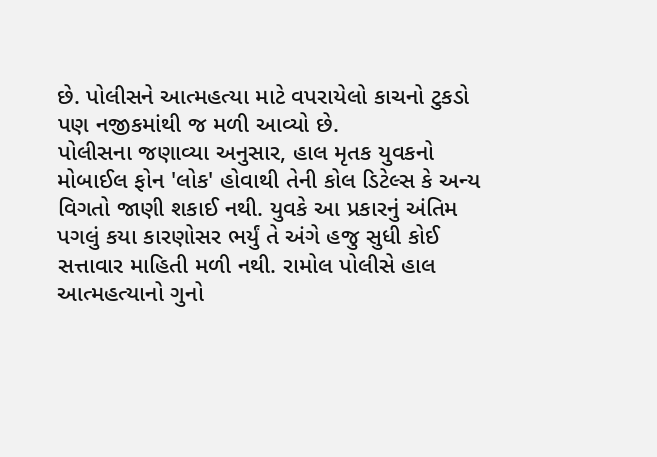છે. પોલીસને આત્મહત્યા માટે વપરાયેલો કાચનો ટુકડો પણ નજીકમાંથી જ મળી આવ્યો છે.
પોલીસના જણાવ્યા અનુસાર, હાલ મૃતક યુવકનો મોબાઈલ ફોન 'લોક' હોવાથી તેની કોલ ડિટેલ્સ કે અન્ય વિગતો જાણી શકાઈ નથી. યુવકે આ પ્રકારનું અંતિમ પગલું કયા કારણોસર ભર્યું તે અંગે હજુ સુધી કોઈ સત્તાવાર માહિતી મળી નથી. રામોલ પોલીસે હાલ આત્મહત્યાનો ગુનો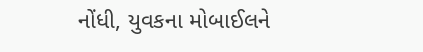નોંધી, યુવકના મોબાઈલને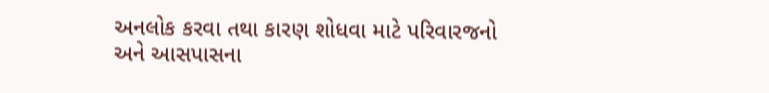અનલોક કરવા તથા કારણ શોધવા માટે પરિવારજનો અને આસપાસના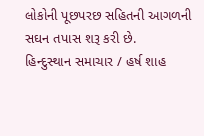લોકોની પૂછપરછ સહિતની આગળની સઘન તપાસ શરૂ કરી છે.
હિન્દુસ્થાન સમાચાર / હર્ષ શાહ